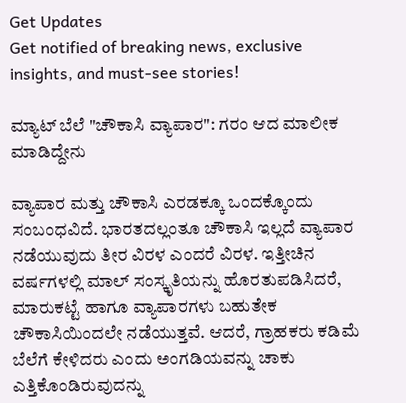Get Updates
Get notified of breaking news, exclusive insights, and must-see stories!

ಮ್ಯಾಟ್ ಬೆಲೆ "ಚೌಕಾಸಿ ವ್ಯಾಪಾರ": ಗರಂ ಆದ ಮಾಲೀಕ ಮಾಡಿದ್ದೇನು

ವ್ಯಾಪಾರ ಮತ್ತು ಚೌಕಾಸಿ ಎರಡಕ್ಕೂ ಒಂದಕ್ಕೊಂದು ಸಂಬಂಧವಿದೆ. ಭಾರತದಲ್ಲಂತೂ ಚೌಕಾಸಿ ಇಲ್ಲದೆ ವ್ಯಾಪಾರ ನಡೆಯುವುದು ತೀರ ವಿರಳ ಎಂದರೆ ವಿರಳ. ಇತ್ತೀಚಿನ ವರ್ಷಗಳಲ್ಲಿ ಮಾಲ್‌ ಸಂಸ್ಕೃತಿಯನ್ನು ಹೊರತುಪಡಿಸಿದರೆ, ಮಾರುಕಟ್ಟೆ ಹಾಗೂ ವ್ಯಾಪಾರಗಳು ಬಹುತೇಕ ಚೌಕಾಸಿಯಿಂದಲೇ ನಡೆಯುತ್ತವೆ. ಆದರೆ, ಗ್ರಾಹಕರು ಕಡಿಮೆ ಬೆಲೆಗೆ ಕೇಳಿದರು ಎಂದು ಅಂಗಡಿಯವನ್ನು ಚಾಕು ಎತ್ತಿಕೊಂಡಿರುವುದನ್ನು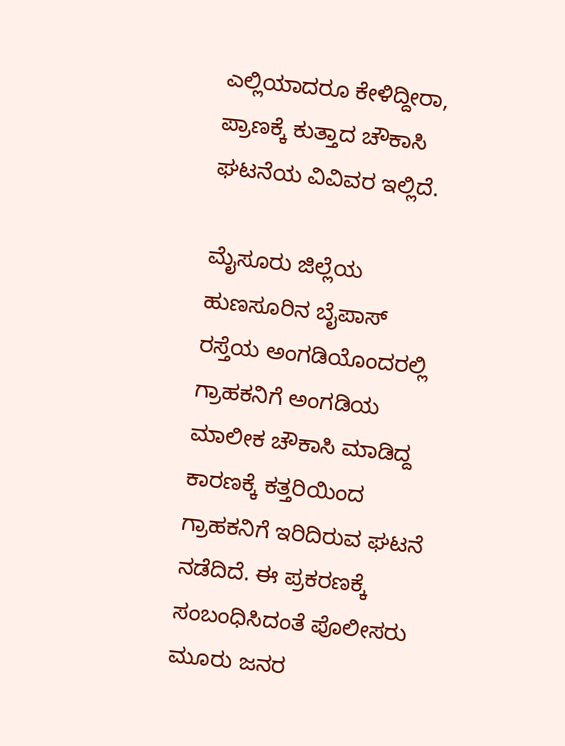ಎಲ್ಲಿಯಾದರೂ ಕೇಳಿದ್ದೀರಾ, ಪ್ರಾಣಕ್ಕೆ ಕುತ್ತಾದ ಚೌಕಾಸಿ ಘಟನೆಯ ವಿವಿವರ ಇಲ್ಲಿದೆ.

ಮೈಸೂರು ಜಿಲ್ಲೆಯ ಹುಣಸೂರಿನ ಬೈಪಾಸ್‌ ರಸ್ತೆಯ ಅಂಗಡಿಯೊಂದರಲ್ಲಿ ಗ್ರಾಹಕನಿಗೆ ಅಂಗಡಿಯ ಮಾಲೀಕ ಚೌಕಾಸಿ ಮಾಡಿದ್ದ ಕಾರಣಕ್ಕೆ ಕತ್ತರಿಯಿಂದ ಗ್ರಾಹಕನಿಗೆ ಇರಿದಿರುವ ಘಟನೆ ನಡೆದಿದೆ. ಈ ಪ್ರಕರಣಕ್ಕೆ ಸಂಬಂಧಿಸಿದಂತೆ ಪೊಲೀಸರು ಮೂರು ಜನರ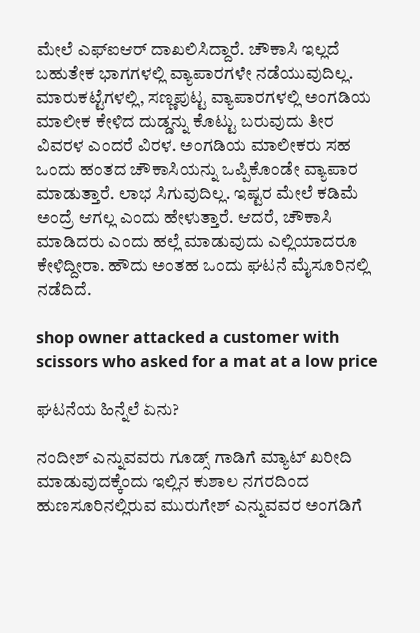ಮೇಲೆ ಎಫ್‌ಐಆರ್ ದಾಖಲಿಸಿದ್ದಾರೆ. ಚೌಕಾಸಿ ಇಲ್ಲದೆ ಬಹುತೇಕ ಭಾಗಗಳಲ್ಲಿ ವ್ಯಾಪಾರಗಳೇ ನಡೆಯುವುದಿಲ್ಲ. ಮಾರುಕಟ್ಟೆಗಳಲ್ಲಿ, ಸಣ್ಣಪುಟ್ಟ ವ್ಯಾಪಾರಗಳಲ್ಲಿ ಅಂಗಡಿಯ ಮಾಲೀಕ ಕೇಳಿದ ದುಡ್ಡನ್ನು ಕೊಟ್ಟು ಬರುವುದು ತೀರ ವಿವರಳ ಎಂದರೆ ವಿರಳ. ಅಂಗಡಿಯ ಮಾಲೀಕರು ಸಹ ಒಂದು ಹಂತದ ಚೌಕಾಸಿಯನ್ನು ಒಪ್ಪಿಕೊಂಡೇ ವ್ಯಾಪಾರ ಮಾಡುತ್ತಾರೆ. ಲಾಭ ಸಿಗುವುದಿಲ್ಲ. ಇಷ್ಟರ ಮೇಲೆ ಕಡಿಮೆ ಅಂದ್ರೆ ಆಗಲ್ಲ ಎಂದು ಹೇಳುತ್ತಾರೆ. ಆದರೆ, ಚೌಕಾಸಿ ಮಾಡಿದರು ಎಂದು ಹಲ್ಲೆ ಮಾಡುವುದು ಎಲ್ಲಿಯಾದರೂ ಕೇಳಿದ್ದೀರಾ. ಹೌದು ಅಂತಹ ಒಂದು ಘಟನೆ ಮೈಸೂರಿನಲ್ಲಿ ನಡೆದಿದೆ.

shop owner attacked a customer with scissors who asked for a mat at a low price

ಘಟನೆಯ ಹಿನ್ನೆಲೆ ಏನು?

ನಂದೀಶ್‌ ಎನ್ನುವವರು ಗೂಡ್ಸ್‌ ಗಾಡಿಗೆ ಮ್ಯಾಟ್‌ ಖರೀದಿ ಮಾಡುವುದಕ್ಕೆಂದು ಇಲ್ಲಿನ ಕುಶಾಲ ನಗರದಿಂದ ಹುಣಸೂರಿನಲ್ಲಿರುವ ಮುರುಗೇಶ್‌ ಎನ್ನುವವರ ಅಂಗಡಿಗೆ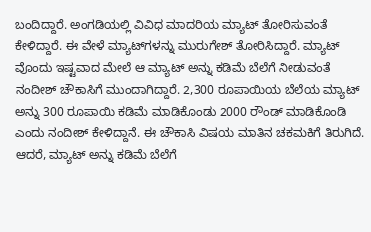ಬಂದಿದ್ದಾರೆ. ಅಂಗಡಿಯಲ್ಲಿ ವಿವಿಧ ಮಾದರಿಯ ಮ್ಯಾಟ್‌ ತೋರಿಸುವಂತೆ ಕೇಳಿದ್ದಾರೆ. ಈ ವೇಳೆ ಮ್ಯಾಟ್‌ಗಳನ್ನು ಮುರುಗೇಶ್‌ ತೋರಿಸಿದ್ದಾರೆ. ಮ್ಯಾಟ್‌ ವೊಂದು ಇಷ್ಟವಾದ ಮೇಲೆ ಆ ಮ್ಯಾಟ್‌ ಅನ್ನು ಕಡಿಮೆ ಬೆಲೆಗೆ ನೀಡುವಂತೆ ನಂದೀಶ್‌ ಚೌಕಾಸಿಗೆ ಮುಂದಾಗಿದ್ದಾರೆ. 2,300 ರೂಪಾಯಿಯ ಬೆಲೆಯ ಮ್ಯಾಟ್‌ ಅನ್ನು 300 ರೂಪಾಯಿ ಕಡಿಮೆ ಮಾಡಿಕೊಂಡು 2000 ರೌಂಡ್‌ ಮಾಡಿಕೊಂಡಿ ಎಂದು ನಂದೀಶ್‌ ಕೇಳಿದ್ದಾನೆ. ಈ ಚೌಕಾಸಿ ವಿಷಯ ಮಾತಿನ ಚಕಮಕಿಗೆ ತಿರುಗಿದೆ. ಆದರೆ, ಮ್ಯಾಟ್‌ ಅನ್ನು ಕಡಿಮೆ ಬೆಲೆಗೆ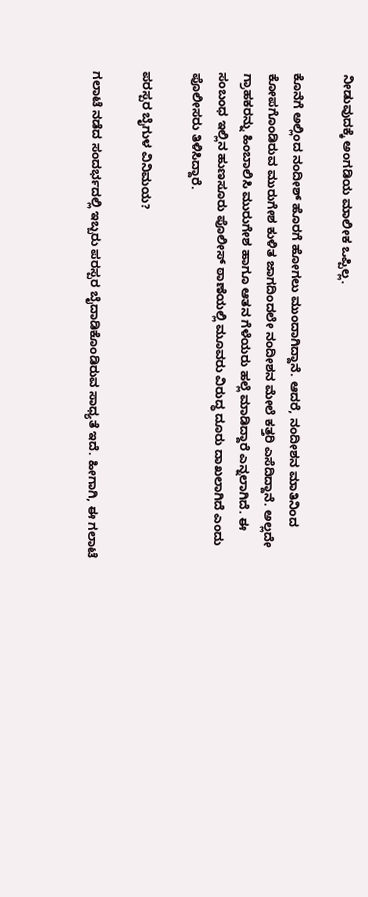ನೀಡುವುದಕ್ಕೆ ಅಂಗಡಿಯ ಮಾಲೀಕ ಒಪ್ಪಿಲ್ಲ.

ಕೊನೆಗೆ ಅಲ್ಲಿಂದ ನಂದೀಶ್‌ ಹೊರಗೆ ಹೋಗಲು ಮುಂದಾಗಿದ್ದಾನೆ. ಆದರೆ, ನಂದೀಶನ ಮಾತಿನಿಂದ ಕೋಪಗೊಂಡಿರುವ ಮುರುಗೇಶ ಕುಳಿತ ಜಾಗದಿಂದಲೇ ನಂದೀಶನ ಮೇಲೆ ಕತ್ತರಿ ಎಸೆದಿದ್ದಾನೆ. ಅಲ್ಲದೇ ಗ್ರಾಹಕರನ್ನು ಹಿಂಬಾಲಿಸಿ ಮುರುಗೇಶ ಹಾಗೂ ಆತನ ಗೆಳೆಯರು ಹಲ್ಲೆ ಮಾಡಿದ್ದಾರೆ ಎನ್ನಲಾಗಿದೆ. ಈ ಸಂಬಂಧ ಇಲ್ಲಿನ ಹುಣಸೂರು ಪೊಲೀಸ್‌ ಠಾಣೆಯಲ್ಲಿ ಮೂವರು ವಿರುದ್ಧ ದೂರು ದಾಖಲಾಗಿದೆ ಎಂದು ಪೊಲೀಸರು ತಿಳಿಸಿದ್ದಾರೆ.

ಪರಸ್ಪರ ಬೈಗುಳ ವಿನಿಮಯ?

ಗಲಾಟೆ ನಡೆದ ಸಂದರ್ಭದಲ್ಲಿ ಇಬ್ಬರು ಪರಸ್ಪರ ಬೈದಾಡಿಕೊಂಡಿರುವ ಸಾಧ್ಯತೆ ಇದೆ. ಹೀಗಾಗಿ, ಈ ಗಲಾಟೆ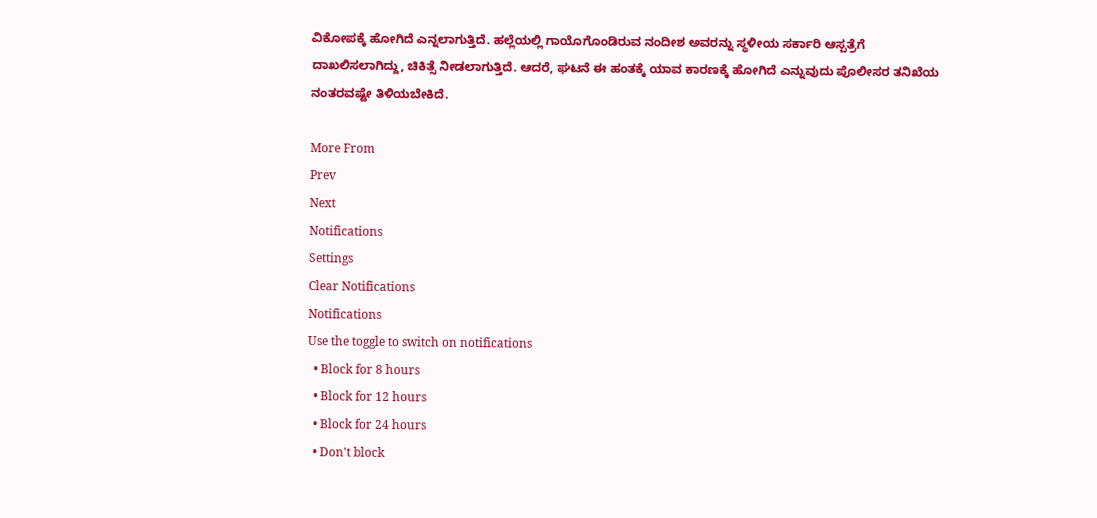ವಿಕೋಪಕ್ಕೆ ಹೋಗಿದೆ ಎನ್ನಲಾಗುತ್ತಿದೆ. ಹಲ್ಲೆಯಲ್ಲಿ ಗಾಯೊಗೊಂಡಿರುವ ನಂದೀಶ ಅವರನ್ನು ಸ್ಥಳೀಯ ಸರ್ಕಾರಿ ಆಸ್ಪತ್ರೆಗೆ ದಾಖಲಿಸಲಾಗಿದ್ದು, ಚಿಕಿತ್ಸೆ ನೀಡಲಾಗುತ್ತಿದೆ. ಆದರೆ, ಘಟನೆ ಈ ಹಂತಕ್ಕೆ ಯಾವ ಕಾರಣಕ್ಕೆ ಹೋಗಿದೆ ಎನ್ನುವುದು ಪೊಲೀಸರ ತನಿಖೆಯ ನಂತರವಷ್ಟೇ ತಿಳಿಯಬೇಕಿದೆ.

More From
Prev
Next
Notifications
Settings
Clear Notifications
Notifications
Use the toggle to switch on notifications
  • Block for 8 hours
  • Block for 12 hours
  • Block for 24 hours
  • Don't block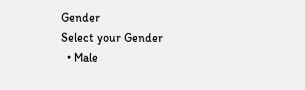Gender
Select your Gender
  • Male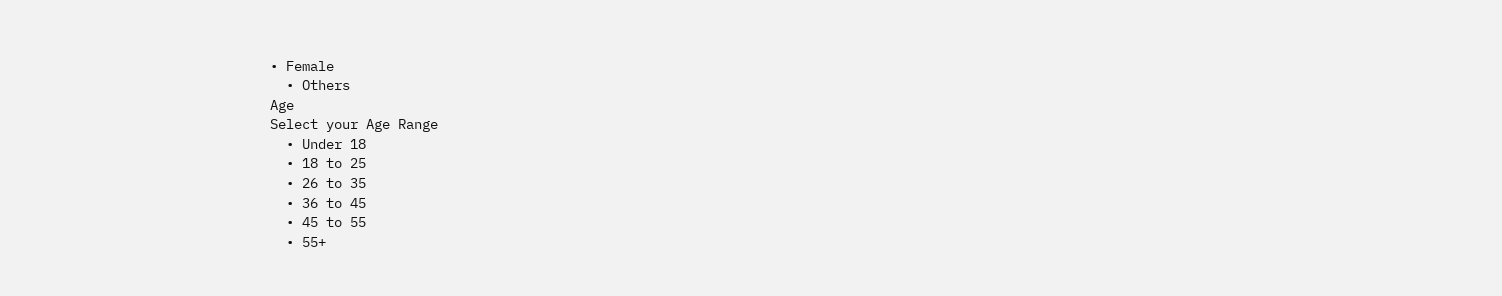• Female
  • Others
Age
Select your Age Range
  • Under 18
  • 18 to 25
  • 26 to 35
  • 36 to 45
  • 45 to 55
  • 55+